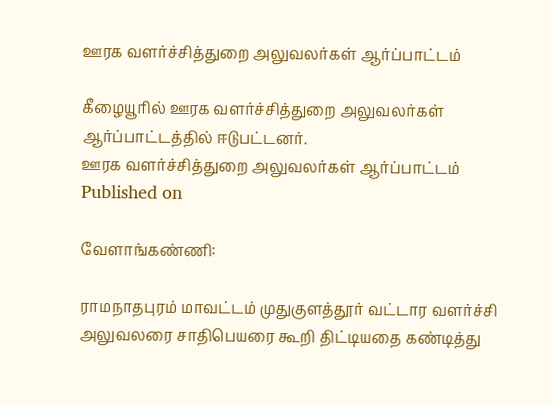ஊரக வளர்ச்சித்துறை அலுவலர்கள் ஆர்ப்பாட்டம்

கீழையூரில் ஊரக வளர்ச்சித்துறை அலுவலர்கள் ஆர்ப்பாட்டத்தில் ஈடுபட்டனர்.
ஊரக வளர்ச்சித்துறை அலுவலர்கள் ஆர்ப்பாட்டம்
Published on

வேளாங்கண்ணி:

ராமநாதபுரம் மாவட்டம் முதுகுளத்தூர் வட்டார வளர்ச்சி அலுவலரை சாதிபெயரை கூறி திட்டியதை கண்டித்து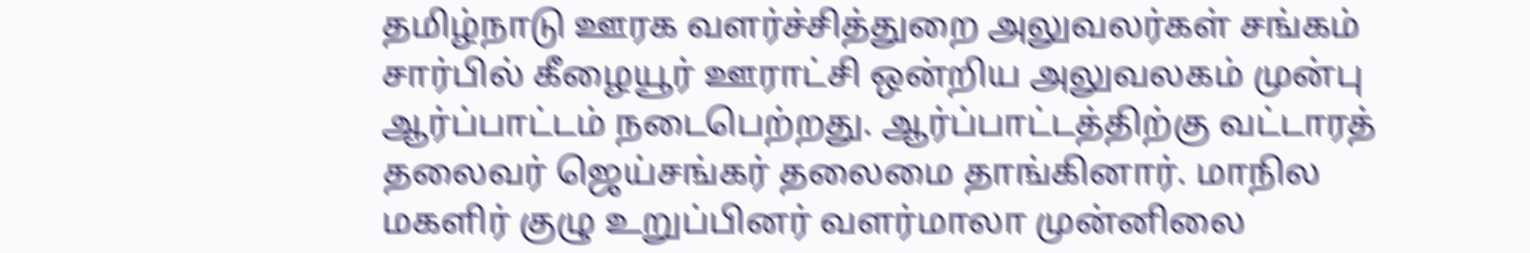தமிழ்நாடு ஊரக வளர்ச்சித்துறை அலுவலர்கள் சங்கம் சார்பில் கீழையூர் ஊராட்சி ஒன்றிய அலுவலகம் முன்பு ஆர்ப்பாட்டம் நடைபெற்றது. ஆர்ப்பாட்டத்திற்கு வட்டாரத் தலைவர் ஜெய்சங்கர் தலைமை தாங்கினார். மாநில மகளிர் குழு உறுப்பினர் வளர்மாலா முன்னிலை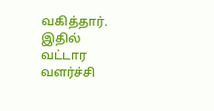வகித்தார். இதில் வட்டார வளர்ச்சி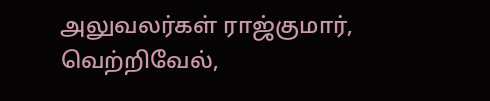அலுவலர்கள் ராஜ்குமார், வெற்றிவேல்,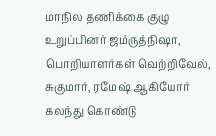மாநில தணிக்கை குழு உறுப்பினர் ஜம்ருத்நிஷா, பொறியாளர்கள் வெற்றிவேல், சுகுமார், ரமேஷ் ஆகியோர் கலந்து கொண்டு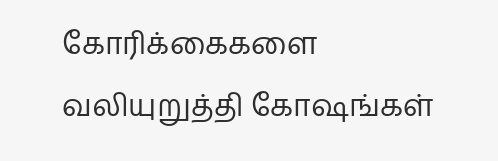கோரிக்கைகளை வலியுறுத்தி கோஷங்கள்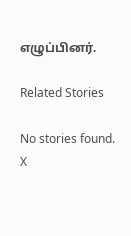எழுப்பினர்.

Related Stories

No stories found.
X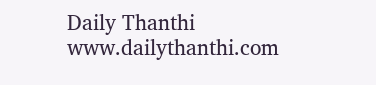Daily Thanthi
www.dailythanthi.com